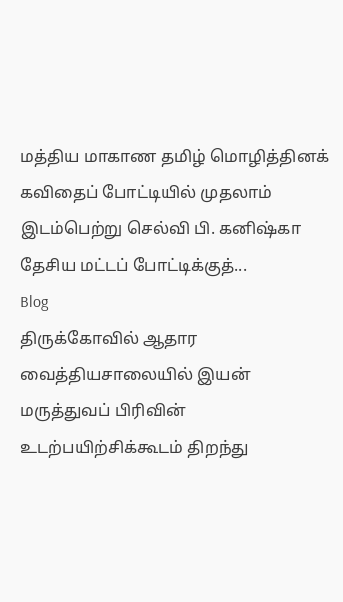மத்திய மாகாண தமிழ் மொழித்தினக் கவிதைப் போட்டியில் முதலாம் இடம்பெற்று செல்வி பி. கனிஷ்கா தேசிய மட்டப் போட்டிக்குத்...
Blog
திருக்கோவில் ஆதார வைத்தியசாலையில் இயன் மருத்துவப் பிரிவின் உடற்பயிற்சிக்கூடம் திறந்து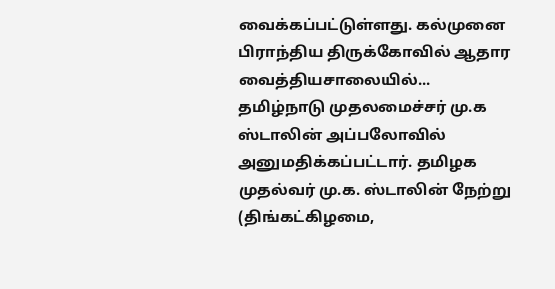வைக்கப்பட்டுள்ளது. கல்முனை பிராந்திய திருக்கோவில் ஆதார வைத்தியசாலையில்...
தமிழ்நாடு முதலமைச்சர் மு.க ஸ்டாலின் அப்பலோவில் அனுமதிக்கப்பட்டார். தமிழக முதல்வர் மு.க. ஸ்டாலின் நேற்று (திங்கட்கிழமை,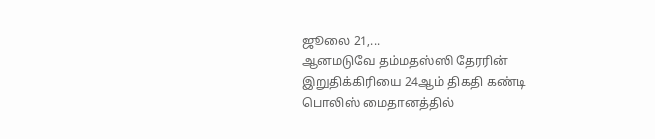ஜூலை 21,...
ஆனமடுவே தம்மதஸ்ஸி தேரரின் இறுதிக்கிரியை 24ஆம் திகதி கண்டி பொலிஸ் மைதானத்தில்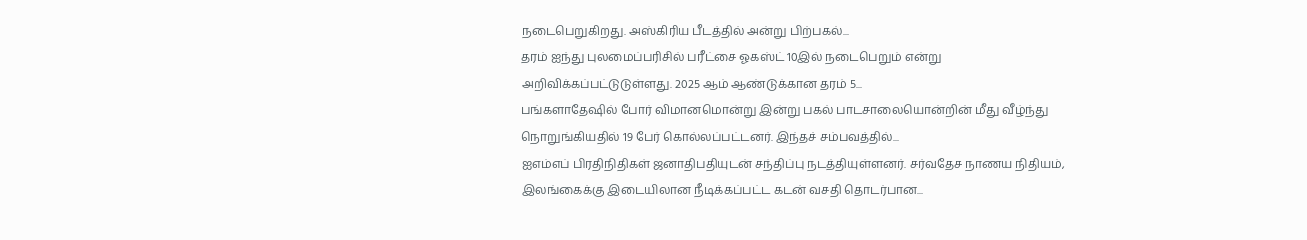நடைபெறுகிறது. அஸ்கிரிய பீடத்தில் அன்று பிற்பகல்...
தரம் ஐந்து புலமைப்பரிசில் பரீட்சை ஓகஸ்ட் 10இல் நடைபெறும் என்று அறிவிக்கப்பட்டுடுள்ளது. 2025 ஆம் ஆண்டுக்கான தரம் 5...
பங்களாதேஷில் போர் விமானமொன்று இன்று பகல் பாடசாலையொன்றின் மீது வீழ்ந்து நொறுங்கியதில் 19 பேர் கொல்லப்பட்டனர். இந்தச் சம்பவத்தில்...
ஐஎம்எப் பிரதிநிதிகள் ஜனாதிபதியுடன் சந்திப்பு நடத்தியுள்ளனர். சர்வதேச நாணய நிதியம், இலங்கைக்கு இடையிலான நீடிக்கப்பட்ட கடன் வசதி தொடர்பான...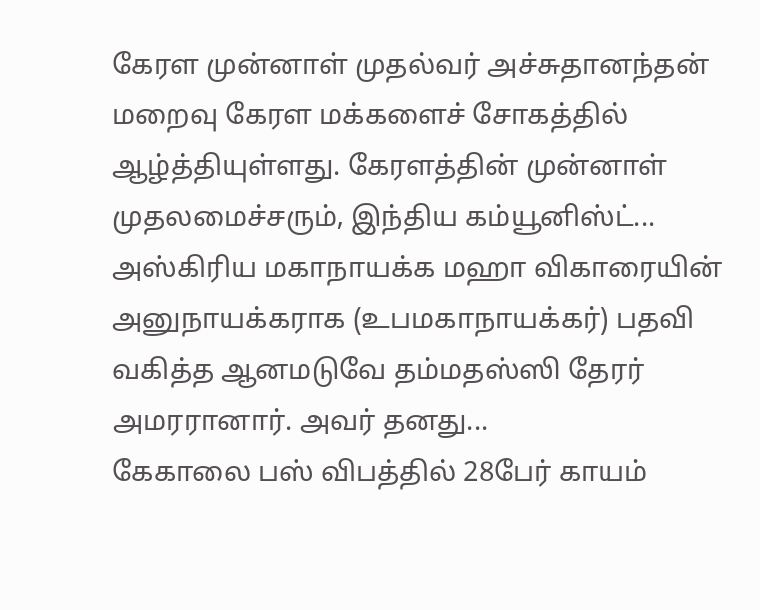கேரள முன்னாள் முதல்வர் அச்சுதானந்தன் மறைவு கேரள மக்களைச் சோகத்தில் ஆழ்த்தியுள்ளது. கேரளத்தின் முன்னாள் முதலமைச்சரும், இந்திய கம்யூனிஸ்ட்...
அஸ்கிரிய மகாநாயக்க மஹா விகாரையின் அனுநாயக்கராக (உபமகாநாயக்கர்) பதவி வகித்த ஆனமடுவே தம்மதஸ்ஸி தேரர் அமரரானார். அவர் தனது...
கேகாலை பஸ் விபத்தில் 28பேர் காயம்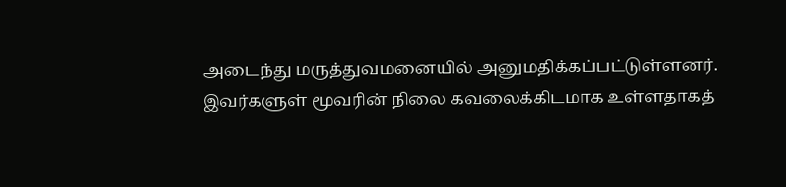அடைந்து மருத்துவமனையில் அனுமதிக்கப்பட்டுள்ளனர். இவர்களுள் மூவரின் நிலை கவலைக்கிடமாக உள்ளதாகத்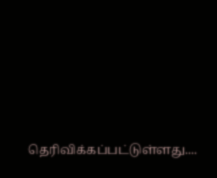தெரிவிக்கப்பட்டுள்ளது....